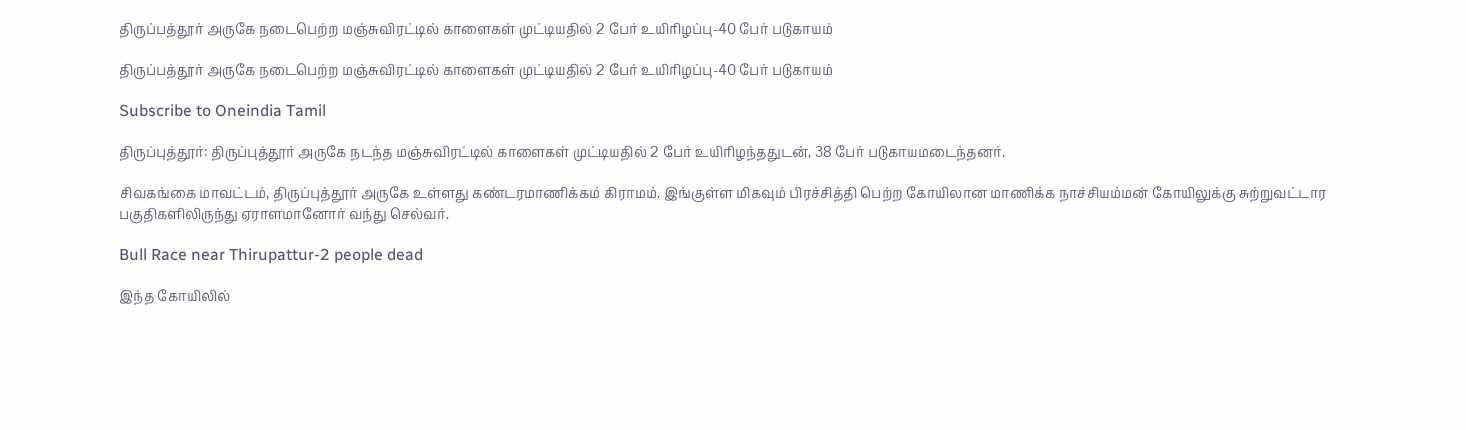திருப்பத்தூர் அருகே நடைபெற்ற மஞ்சுவிரட்டில் காளைகள் முட்டியதில் 2 பேர் உயிரிழப்பு-40 பேர் படுகாயம்

திருப்பத்தூர் அருகே நடைபெற்ற மஞ்சுவிரட்டில் காளைகள் முட்டியதில் 2 பேர் உயிரிழப்பு-40 பேர் படுகாயம்

Subscribe to Oneindia Tamil

திருப்புத்தூர்: திருப்புத்தூர் அருகே நடந்த மஞ்சுவிரட்டில் காளைகள் முட்டியதில் 2 பேர் உயிரிழந்ததுடன், 38 பேர் படுகாயமடைந்தனர்.

சிவகங்கை மாவட்டம், திருப்புத்தூர் அருகே உள்ளது கண்டரமாணிக்கம் கிராமம். இங்குள்ள மிகவும் பிரச்சித்தி பெற்ற கோயிலான மாணிக்க நாச்சியம்மன் கோயிலுக்கு சுற்றுவட்டார பகுதிகளிலிருந்து ஏராளமானோர் வந்து செல்வர்.

Bull Race near Thirupattur-2 people dead

இந்த கோயிலில்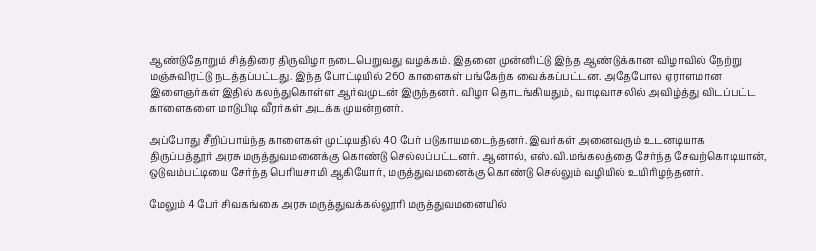ஆண்டுதோறும் சித்திரை திருவிழா நடைபெறுவது வழக்கம். இதனை முன்னிட்டு இந்த ஆண்டுக்கான விழாவில் நேற்று மஞ்சுவிரட்டு நடத்தப்பட்டது. இந்த போட்டியில் 260 காளைகள் பங்கேற்க வைக்கப்பட்டன. அதேபோல ஏராளமான இளைஞர்கள் இதில் கலந்துகொள்ள ஆர்வமுடன் இருந்தனர். விழா தொடங்கியதும், வாடிவாசலில் அவிழ்த்து விடப்பட்ட காளைகளை மாடுபிடி வீரர்கள் அடக்க முயன்றனர்.

அப்போது சீறிப்பாய்ந்த காளைகள் முட்டியதில் 40 பேர் படுகாயமடைந்தனர். இவர்கள் அனைவரும் உடனடியாக திருப்பத்தூர் அரசு மருத்துவமனைக்கு கொண்டு செல்லப்பட்டனர். ஆனால், எஸ்.வி.மங்கலத்தை சேர்ந்த சேவற்கொடியான், ஒடுவம்பட்டியை சேர்ந்த பெரியசாமி ஆகியோர், மருத்துவமனைக்கு கொண்டு செல்லும் வழியில் உயிரிழந்தனர்.

மேலும் 4 பேர் சிவகங்கை அரசு மருத்துவக்கல்லூரி மருத்துவமனையில்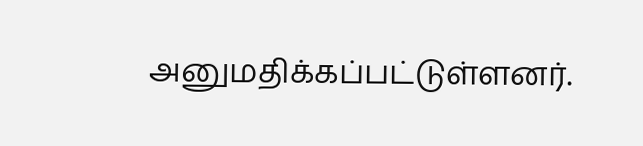அனுமதிக்கப்பட்டுள்ளனர்.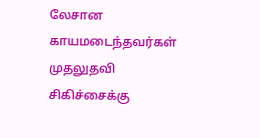லேசான காயமடைந்தவர்கள் முதலுதவி சிகிச்சைக்கு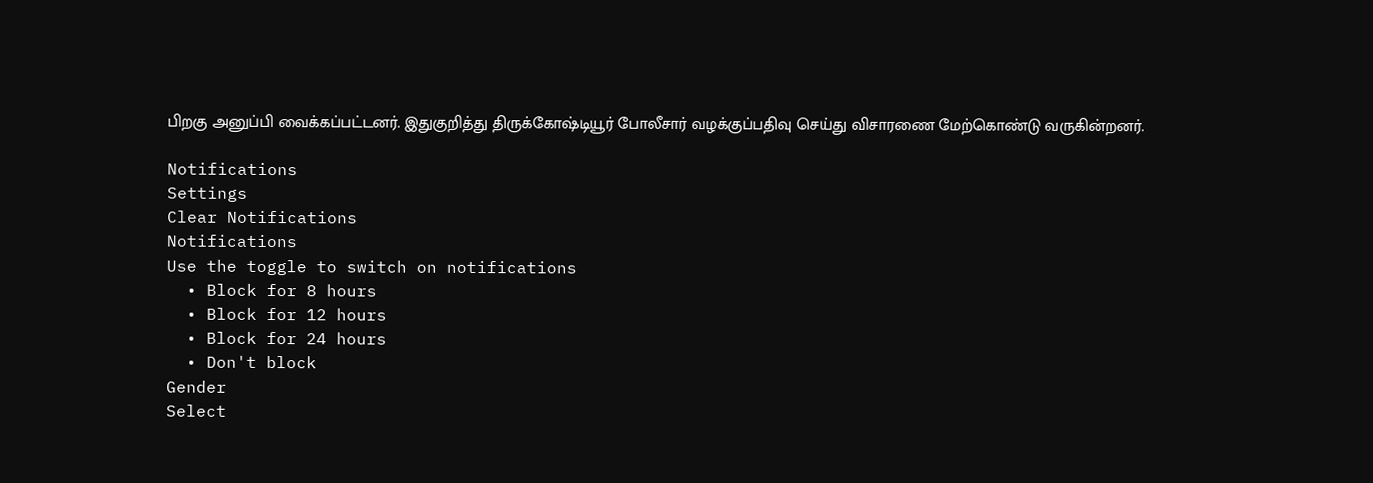பிறகு அனுப்பி வைக்கப்பட்டனர். இதுகுறித்து திருக்கோஷ்டியூர் போலீசார் வழக்குப்பதிவு செய்து விசாரணை மேற்கொண்டு வருகின்றனர்.

Notifications
Settings
Clear Notifications
Notifications
Use the toggle to switch on notifications
  • Block for 8 hours
  • Block for 12 hours
  • Block for 24 hours
  • Don't block
Gender
Select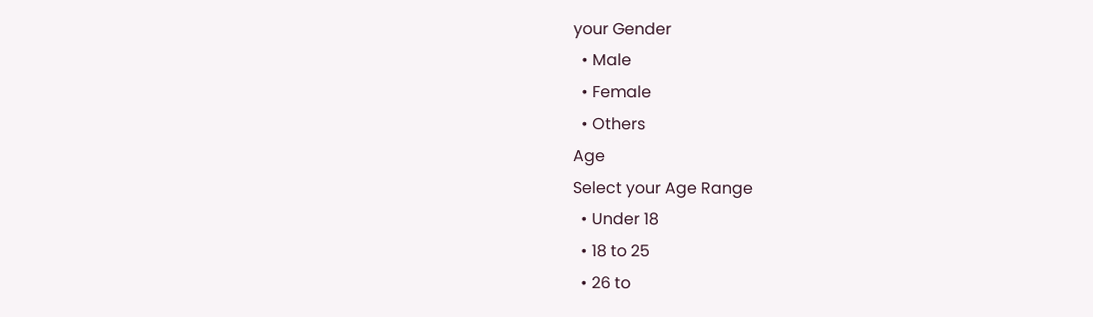your Gender
  • Male
  • Female
  • Others
Age
Select your Age Range
  • Under 18
  • 18 to 25
  • 26 to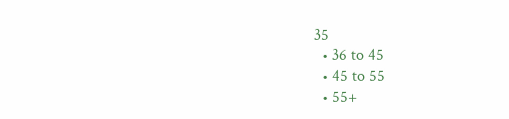35
  • 36 to 45
  • 45 to 55
  • 55+